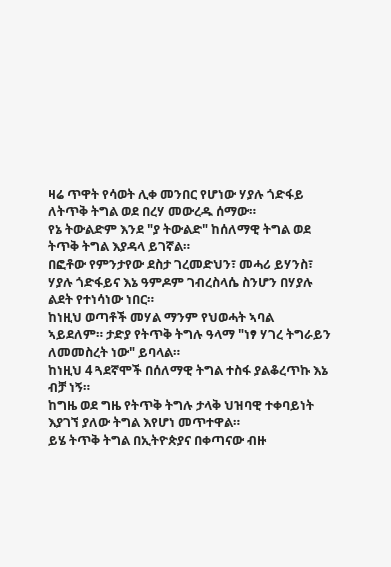ዛሬ ጥዋት የሳወት ሊቀ መንበር የሆነው ሃያሉ ጎድፋይ ለትጥቅ ትግል ወደ በረሃ መውረዱ ሰማው።
የኔ ትውልድም እንደ "ያ ትውልድ" ከሰለማዊ ትግል ወደ ትጥቅ ትግል እያዳላ ይገኛል።
በፎቶው የምንታየው ደስታ ገረመድህን፣ መሓሪ ይሃንስ፣ ሃያሉ ጎድፋይና እኔ ዓምዶም ገብረስላሴ ስንሆን በሃያሉ ልደት የተነሳነው ነበር።
ከነዚህ ወጣቶች መሃል ማንም የህወሓት ኣባል ኣይደለም። ታድያ የትጥቅ ትግሉ ዓላማ "ነፃ ሃገረ ትግራይን ለመመስረት ነው" ይባላል።
ከነዚህ 4 ጓደኛሞች በሰለማዊ ትግል ተስፋ ያልቆረጥኩ እኔ ብቻ ነኝ።
ከግዜ ወደ ግዜ የትጥቅ ትግሉ ታላቅ ህዝባዊ ተቀባይነት እያገኘ ያለው ትግል እየሆነ መጥተዋል።
ይሄ ትጥቅ ትግል በኢትዮጵያና በቀጣናው ብዙ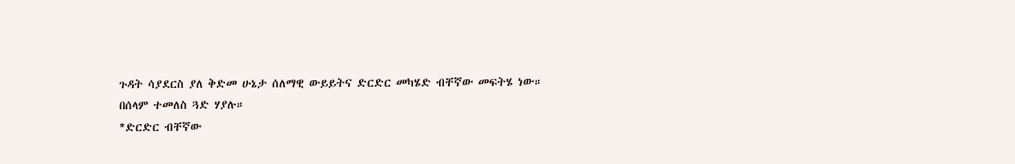ጉዳት ሳያደርስ ያለ ቅድመ ሁኔታ ሰለማዊ ውይይትና ድርድር መካሄድ ብቸኛው መፍትሄ ነው።
በሰላም ተመለስ ጓድ ሃያሉ።
*ድርድር ብቸኛው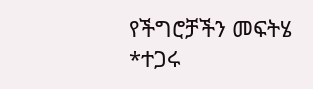የችግሮቻችን መፍትሄ
*ተጋሩ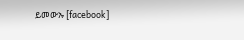ይመውኡ [facebook]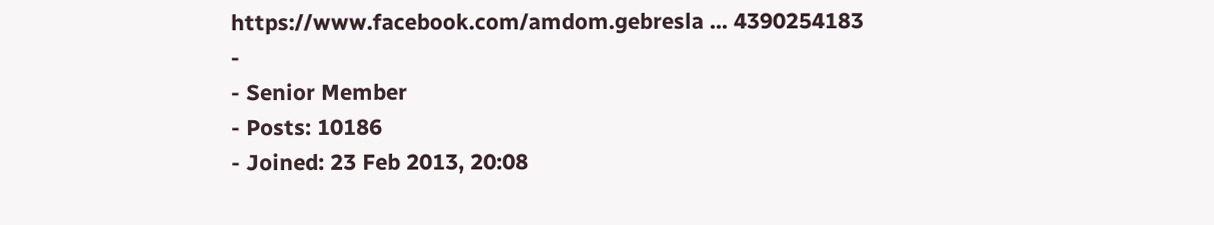https://www.facebook.com/amdom.gebresla ... 4390254183
-
- Senior Member
- Posts: 10186
- Joined: 23 Feb 2013, 20:08